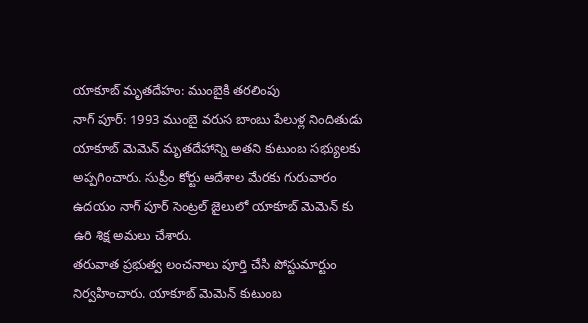యాకూబ్ మృతదేహం: ముంబైకి తరలింపు
నాగ్ పూర్: 1993 ముంబై వరుస బాంబు పేలుళ్ల నిందితుడు యాకూబ్ మెమెన్ మృతదేహాన్ని అతని కుటుంబ సభ్యులకు అప్పగించారు. సుప్రీం కోర్టు ఆదేశాల మేరకు గురువారం ఉదయం నాగ్ పూర్ సెంట్రల్ జైలులో యాకూబ్ మెమెన్ కు ఉరి శిక్ష అమలు చేశారు.
తరువాత ప్రభుత్వ లంచనాలు పూర్తి చేసి పోస్టుమార్టుం నిర్వహించారు. యాకూబ్ మెమెన్ కుటుంబ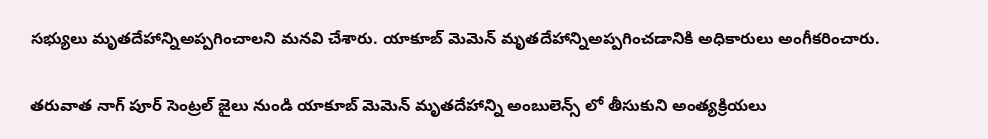సభ్యులు మృతదేహాన్నిఅప్పగించాలని మనవి చేశారు. యాకూబ్ మెమెన్ మృతదేహాన్నిఅప్పగించడానికి అధికారులు అంగీకరించారు.

తరువాత నాగ్ పూర్ సెంట్రల్ జైలు నుండి యాకూబ్ మెమెన్ మృతదేహాన్ని అంబులెన్స్ లో తీసుకుని అంత్యక్రియలు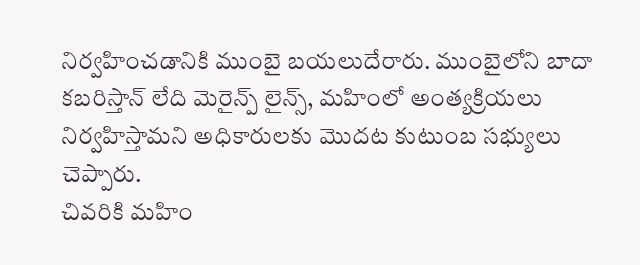నిర్వహించడానికి ముంబై బయలుదేరారు. ముంబైలోని బాదా కబరిస్తాన్ లేది మెరైన్ప్ లైన్స్, మహింలో అంత్యక్రియలు నిర్వహిస్తామని అధికారులకు మొదట కుటుంబ సభ్యులు చెప్పారు.
చివరికి మహిం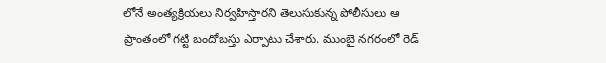లోనే అంత్యక్రియలు నిర్వహిస్తారని తెలుసుకున్న పోలీసులు ఆ ప్రాంతంలో గట్టి బందోబస్తు ఎర్పాటు చేశారు. ముంబై నగరంలో రెడ్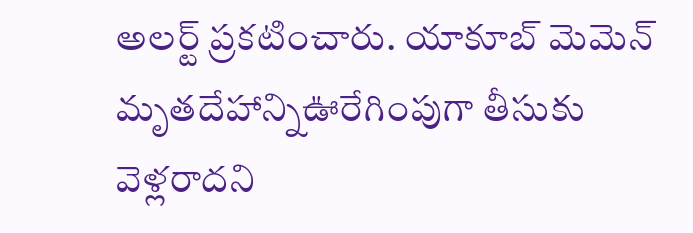అలర్ట్ ప్రకటించారు. యాకూబ్ మెమెన్ మృతదేహాన్నిఊరేగింపుగా తీసుకు వెళ్లరాదని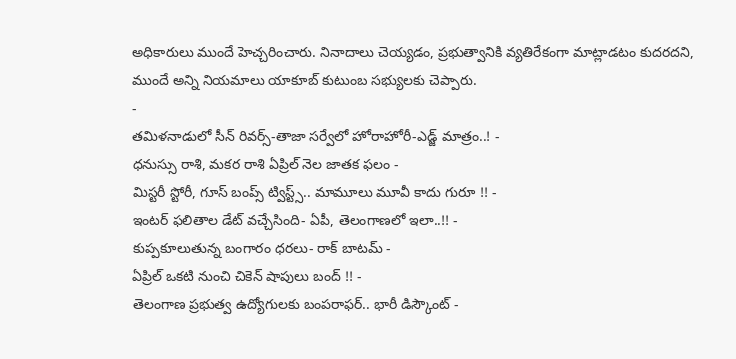అధికారులు ముందే హెచ్చరించారు. నినాదాలు చెయ్యడం, ప్రభుత్వానికి వ్యతిరేకంగా మాట్లాడటం కుదరదని, ముందే అన్ని నియమాలు యాకూబ్ కుటుంబ సభ్యులకు చెప్పారు.
-
తమిళనాడులో సీన్ రివర్స్-తాజా సర్వేలో హోరాహోరీ-ఎడ్జ్ మాత్రం..! -
ధనుస్సు రాశి, మకర రాశి ఏప్రిల్ నెల జాతక ఫలం -
మిస్టరీ స్టోరీ, గూస్ బంప్స్ ట్విస్ట్స్.. మామూలు మూవీ కాదు గురూ !! -
ఇంటర్ ఫలితాల డేట్ వచ్చేసింది- ఏపీ, తెలంగాణలో ఇలా..!! -
కుప్పకూలుతున్న బంగారం ధరలు- రాక్ బాటమ్ -
ఏప్రిల్ ఒకటి నుంచి చికెన్ షాపులు బంద్ !! -
తెలంగాణ ప్రభుత్వ ఉద్యోగులకు బంపరాఫర్.. భారీ డిస్కౌంట్ -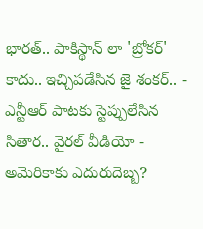భారత్.. పాకిస్థాన్ లా 'బ్రోకర్' కాదు.. ఇచ్చిపడేసిన జై శంకర్.. -
ఎన్టీఆర్ పాటకు స్టెప్పులేసిన సితార.. వైరల్ వీడియో -
అమెరికాకు ఎదురుదెబ్బ?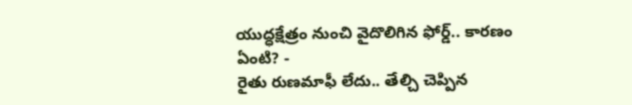యుద్ధక్షేత్రం నుంచి వైదొలిగిన ఫోర్డ్.. కారణం ఏంటి? -
రైతు రుణమాఫీ లేదు.. తేల్చి చెప్పిన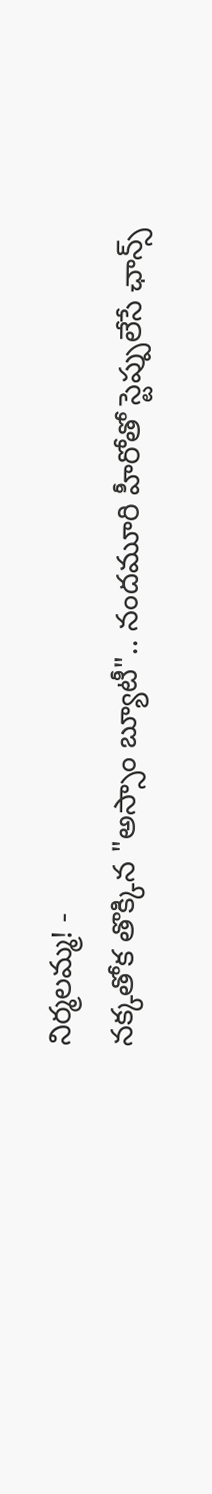నిర్మలమ్మ! -
నక్కతోక తొక్కిన "అస్సాం బ్యూటీ".. నందమూరి హీరోతో స్టెప్పులేసే ఛాన్స్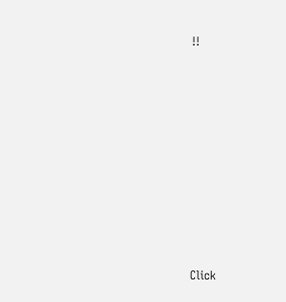!!












Click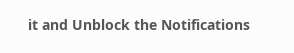it and Unblock the Notifications